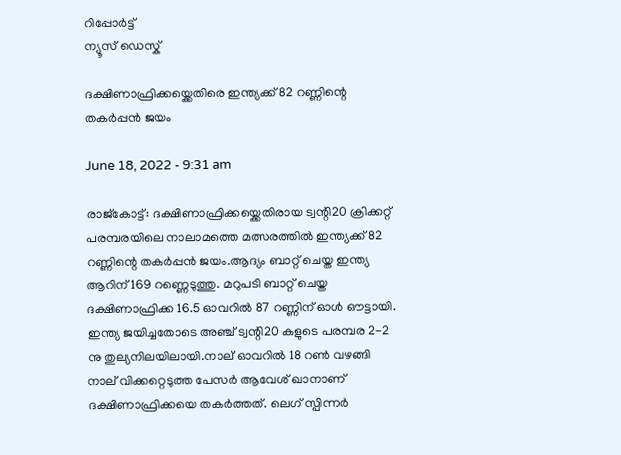റിപ്പോര്‍ട്ട്
ന്യൂസ് ഡെസ്ക്

ദക്ഷിണാഫ്രിക്കയ്ക്കെതിരെ ഇന്ത്യക്ക് 82 റണ്ണിന്റെ തകര്‍പ്പന്‍ ജയം

June 18, 2022 - 9:31 am

രാജ്കോട്ട്: ദക്ഷിണാഫ്രിക്കയ്ക്കെതിരായ ട്വന്റി20 ക്രിക്കറ്റ് പരമ്പരയിലെ നാലാമത്തെ മത്സരത്തില്‍ ഇന്ത്യക്ക് 82 റണ്ണിന്റെ തകര്‍പ്പന്‍ ജയം.ആദ്യം ബാറ്റ് ചെയ്ത ഇന്ത്യ ആറിന് 169 റണ്ണെടുത്തു. മറുപടി ബാറ്റ് ചെയ്ത ദക്ഷിണാഫ്രിക്ക 16.5 ഓവറില്‍ 87 റണ്ണിന് ഓള്‍ ഔട്ടായി. ഇന്ത്യ ജയിച്ചതോടെ അഞ്ച് ട്വന്റി20 കളുടെ പരമ്പര 2-2 നു തുല്യനിലയിലായി.നാല് ഓവറില്‍ 18 റണ്‍ വഴങ്ങി നാല് വിക്കറ്റെടുത്ത പേസര്‍ ആവേശ് ഖാനാണ് ദക്ഷിണാഫ്രിക്കയെ തകര്‍ത്തത്. ലെഗ് സ്പിന്നര്‍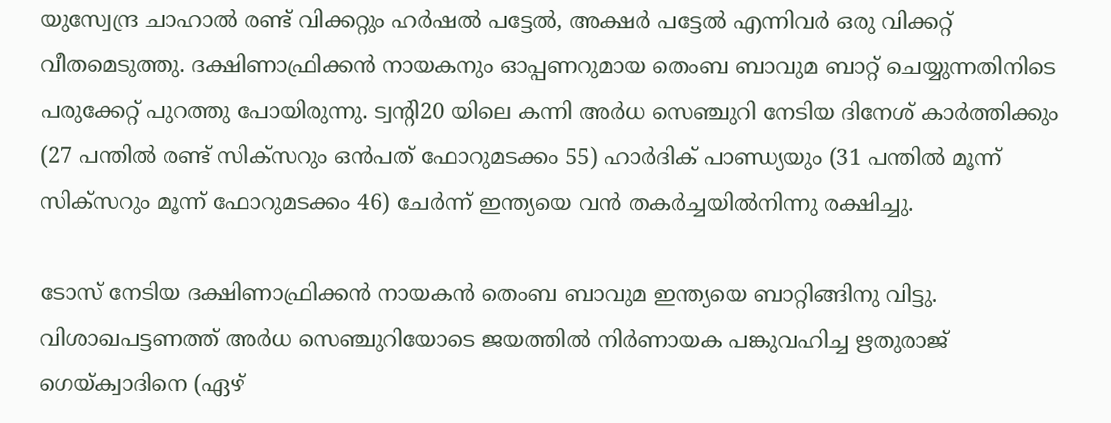യുസ്വേന്ദ്ര ചാഹാല്‍ രണ്ട് വിക്കറ്റും ഹര്‍ഷല്‍ പട്ടേല്‍, അക്ഷര്‍ പട്ടേല്‍ എന്നിവര്‍ ഒരു വിക്കറ്റ് വീതമെടുത്തു. ദക്ഷിണാഫ്രിക്കന്‍ നായകനും ഓപ്പണറുമായ തെംബ ബാവുമ ബാറ്റ് ചെയ്യുന്നതിനിടെ പരുക്കേറ്റ് പുറത്തു പോയിരുന്നു. ട്വന്റി20 യിലെ കന്നി അര്‍ധ സെഞ്ചുറി നേടിയ ദിനേശ് കാര്‍ത്തിക്കും (27 പന്തില്‍ രണ്ട് സിക്സറും ഒന്‍പത് ഫോറുമടക്കം 55) ഹാര്‍ദിക് പാണ്ഡ്യയും (31 പന്തില്‍ മൂന്ന് സിക്സറും മൂന്ന് ഫോറുമടക്കം 46) ചേര്‍ന്ന് ഇന്ത്യയെ വന്‍ തകര്‍ച്ചയില്‍നിന്നു രക്ഷിച്ചു.

ടോസ് നേടിയ ദക്ഷിണാഫ്രിക്കന്‍ നായകന്‍ തെംബ ബാവുമ ഇന്ത്യയെ ബാറ്റിങ്ങിനു വിട്ടു. വിശാഖപട്ടണത്ത് അര്‍ധ സെഞ്ചുറിയോടെ ജയത്തില്‍ നിര്‍ണായക പങ്കുവഹിച്ച ഋതുരാജ് ഗെയ്ക്വാദിനെ (ഏഴ്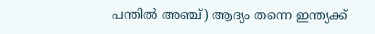പന്തില്‍ അഞ്ച്) ആദ്യം തന്നെ ഇന്ത്യക്ക്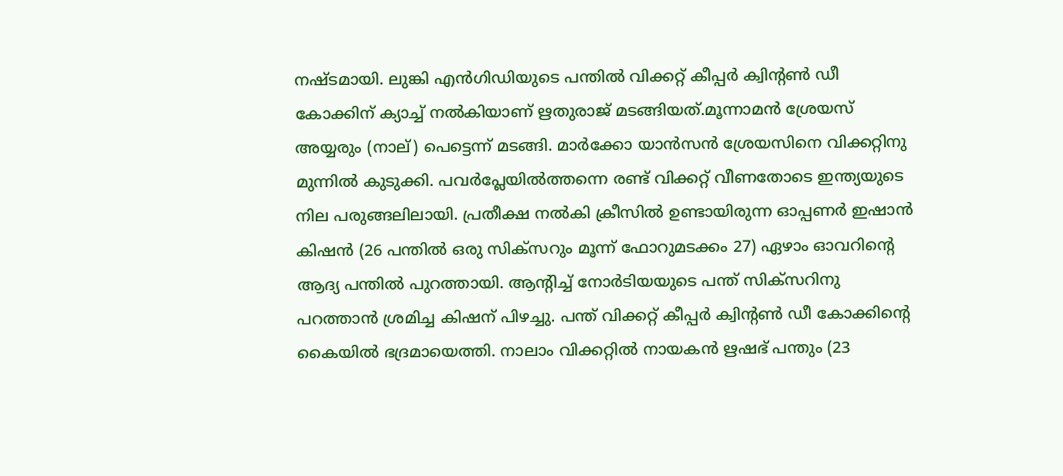നഷ്ടമായി. ലുങ്കി എന്‍ഗിഡിയുടെ പന്തില്‍ വിക്കറ്റ് കീപ്പര്‍ ക്വിന്റണ്‍ ഡീ കോക്കിന് ക്യാച്ച് നല്‍കിയാണ് ഋതുരാജ് മടങ്ങിയത്.മൂന്നാമന്‍ ശ്രേയസ് അയ്യരും (നാല്) പെട്ടെന്ന് മടങ്ങി. മാര്‍ക്കോ യാന്‍സന്‍ ശ്രേയസിനെ വിക്കറ്റിനു മുന്നില്‍ കുടുക്കി. പവര്‍പ്ലേയില്‍ത്തന്നെ രണ്ട് വിക്കറ്റ് വീണതോടെ ഇന്ത്യയുടെ നില പരുങ്ങലിലായി. പ്രതീക്ഷ നല്‍കി ക്രീസില്‍ ഉണ്ടായിരുന്ന ഓപ്പണര്‍ ഇഷാന്‍ കിഷന്‍ (26 പന്തില്‍ ഒരു സിക്സറും മൂന്ന് ഫോറുമടക്കം 27) ഏഴാം ഓവറിന്റെ ആദ്യ പന്തില്‍ പുറത്തായി. ആന്റിച്ച് നോര്‍ടിയയുടെ പന്ത് സിക്സറിനു പറത്താന്‍ ശ്രമിച്ച കിഷന് പിഴച്ചു. പന്ത് വിക്കറ്റ് കീപ്പര്‍ ക്വിന്റണ്‍ ഡീ കോക്കിന്റെ കൈയില്‍ ഭദ്രമായെത്തി. നാലാം വിക്കറ്റില്‍ നായകന്‍ ഋഷഭ് പന്തും (23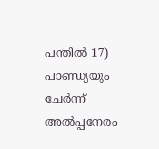പന്തില്‍ 17) പാണ്ഡ്യയും ചേര്‍ന്ന് അല്‍പ്പനേരം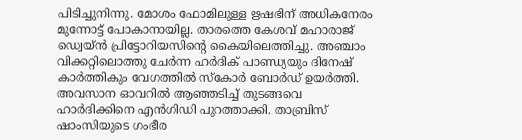പിടിച്ചുനിന്നു. മോശം ഫോമിലുള്ള ഋഷഭിന് അധികനേരം മുന്നോട്ട് പോകാനായില്ല. താരത്തെ കേശവ് മഹാരാജ് ഡ്വെയ്ന്‍ പ്രിട്ടോറിയസിന്റെ കൈയിലെത്തിച്ചു. അഞ്ചാം വിക്കറ്റിലൊത്തു ചേര്‍ന്ന ഹര്‍ദിക് പാണ്ഡ്യയും ദിനേഷ് കാര്‍ത്തികും വേഗത്തില്‍ സ്‌കോര്‍ ബോര്‍ഡ് ഉയര്‍ത്തി. അവസാന ഓവറില്‍ ആഞ്ഞടിച്ച് തുടങ്ങവെ ഹാര്‍ദിക്കിനെ എന്‍ഗിഡി പുറത്താക്കി. താബ്രിസ് ഷാംസിയുടെ ഗംഭീര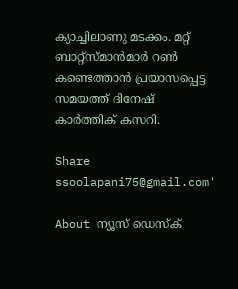ക്യാച്ചിലാണു മടക്കം. മറ്റ് ബാറ്റ്സ്മാന്‍മാര്‍ റണ്‍ കണ്ടെത്താന്‍ പ്രയാസപ്പെട്ട സമയത്ത് ദിനേഷ് കാര്‍ത്തിക് കസറി.

Share
ssoolapani75@gmail.com'

About ന്യൂസ് ഡെസ്ക്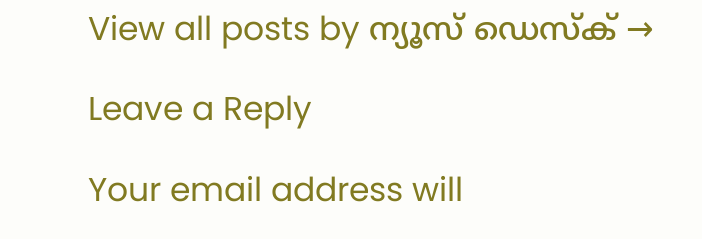View all posts by ന്യൂസ് ഡെസ്ക് →

Leave a Reply

Your email address will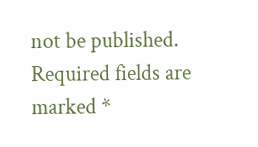not be published. Required fields are marked *